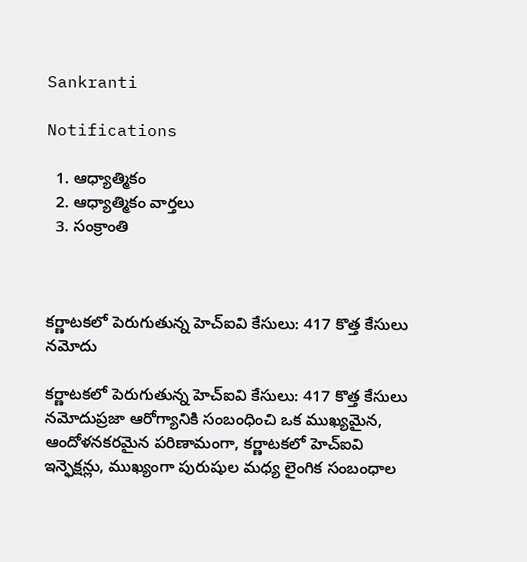Sankranti

Notifications

  1. ఆధ్యాత్మికం
  2. ఆధ్యాత్మికం వార్తలు
  3. సంక్రాంతి



కర్ణాటకలో పెరుగుతున్న హెచ్‌ఐవి కేసులు: 417 కొత్త కేసులు నమోదు

కర్ణాటకలో పెరుగుతున్న హెచ్‌ఐవి కేసులు: 417 కొత్త కేసులు నమోదుప్రజా ఆరోగ్యానికి సంబంధించి ఒక ముఖ్యమైన, ఆందోళనకరమైన పరిణామంగా, కర్ణాటకలో హెచ్ఐవి ఇన్ఫెక్షన్లు, ముఖ్యంగా పురుషుల మధ్య లైంగిక సంబంధాల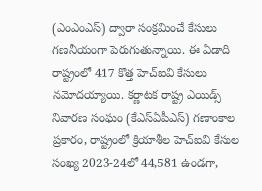(ఎంఎంఎస్) ద్వారా సంక్రమించే కేసులు గణనీయంగా పెరుగుతున్నాయి. ఈ ఏడాది రాష్ట్రంలో 417 కొత్త హెచ్ఐవి కేసులు నమోదయ్యాయి. కర్ణాటక రాష్ట్ర ఎయిడ్స్ నివారణ సంఘం (కేఎస్ఏపీఎస్) గణాంకాల ప్రకారం, రాష్ట్రంలో క్రియాశీల హెచ్ఐవి కేసుల సంఖ్య 2023-24లో 44,581 ఉండగా,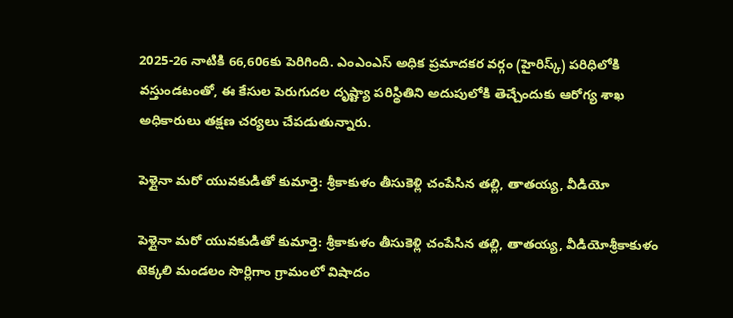2025-26 నాటికి 66,606కు పెరిగింది. ఎంఎంఎస్ అధిక ప్రమాదకర వర్గం (హైరిస్క్) పరిధిలోకి వస్తుండటంతో, ఈ కేసుల పెరుగుదల దృష్ట్యా పరిస్థితిని అదుపులోకి తెచ్చేందుకు ఆరోగ్య శాఖ అధికారులు తక్షణ చర్యలు చేపడుతున్నారు.

పెళ్లైనా మరో యువకుడితో కుమార్తె: శ్రీకాకుళం తీసుకెళ్లి చంపేసిన తల్లి, తాతయ్య, వీడియో

పెళ్లైనా మరో యువకుడితో కుమార్తె: శ్రీకాకుళం తీసుకెళ్లి చంపేసిన తల్లి, తాతయ్య, వీడియోశ్రీకాకుళం టెక్కలి మండలం సొర్లిగాం గ్రామంలో విషాదం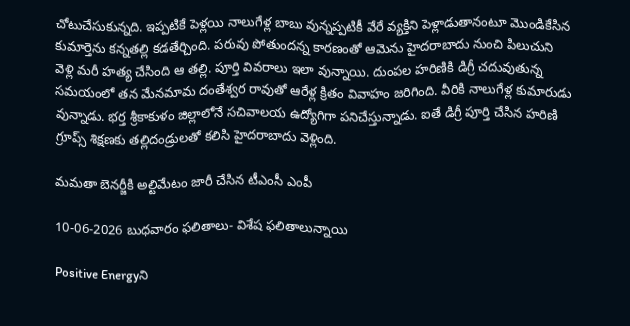చోటుచేసుకున్నది. ఇప్పటికే పెళ్లయి నాలుగేళ్ల బాబు వున్నప్పటికీ వేరే వ్యక్తిని పెళ్లాడుతానంటూ మొండికేసిన కుమార్తెను కన్నతల్లి కడతేర్చింది. పరువు పోతుందన్న కారణంతో ఆమెను హైదరాబాదు నుంచి పిలుచుని వెళ్లి మరీ హత్య చేసింది ఆ తల్లి. పూర్తి వివరాలు ఇలా వున్నాయి. దుంపల హరిణికి డిగ్రీ చదువుతున్న సమయంలో తన మేనమామ దంతేశ్వర రావుతో ఆరేళ్ల క్రితం వివాహం జరిగింది. వీరికి నాలుగేళ్ల కుమారుడు వున్నాడు. భర్త శ్రీకాకుళం జిల్లాలోనే సచివాలయ ఉద్యోగిగా పనిచేస్తున్నాడు. ఐతే డిగ్రీ పూర్తి చేసిన హరిణి గ్రూప్స్ శిక్షణకు తల్లిదండ్రులతో కలిసి హైదరాబాదు వెళ్లింది.

మమతా బెనర్జీకి అల్టిమేటం జారీ చేసిన టీఎంసీ ఎంపీ

10-06-2026 బుధవారం ఫలితాలు- విశేష ఫలితాలున్నాయి

Positive Energyని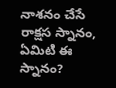నాశనం చేసే రాక్షస స్నానం, ఏమిటి ఈ స్నానం?